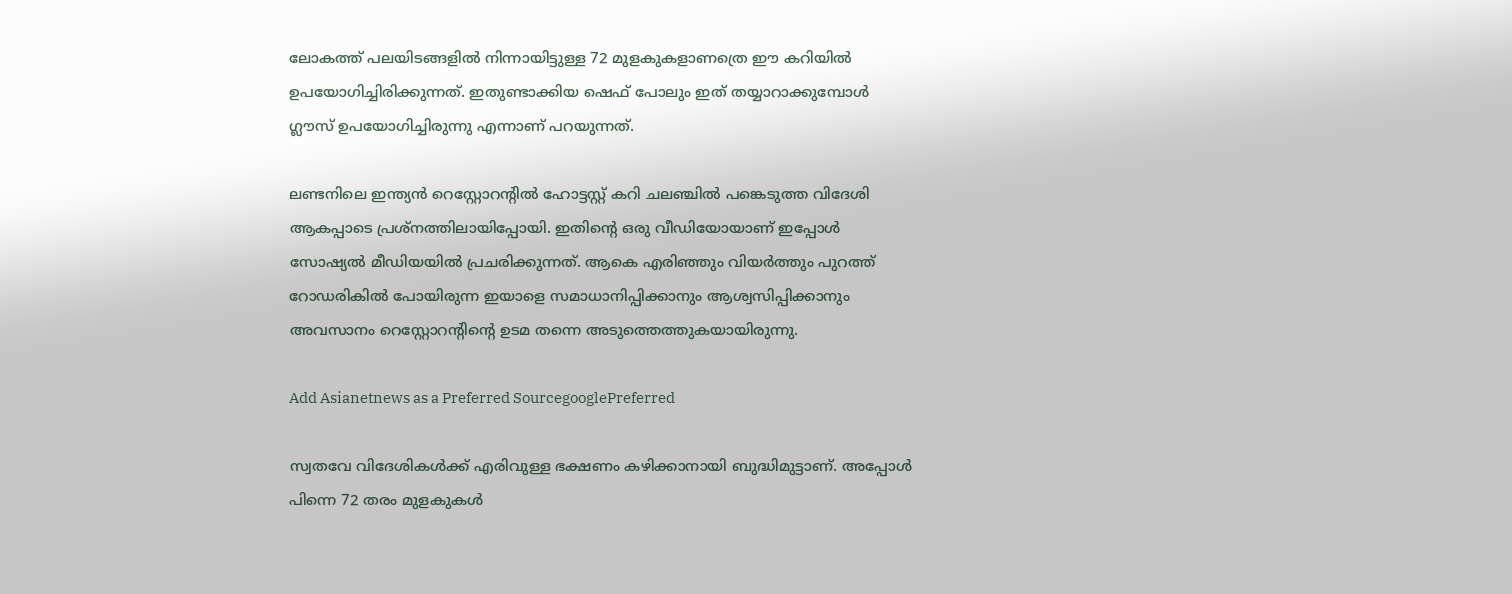ലോകത്ത് പലയിടങ്ങളിൽ നിന്നായിട്ടുള്ള 72 മുളകുകളാണത്രെ ഈ കറിയിൽ ഉപയോഗിച്ചിരിക്കുന്നത്. ഇതുണ്ടാക്കിയ ഷെഫ് പോലും ഇത് തയ്യാറാക്കുമ്പോൾ ഗ്ലൗസ് ഉപയോഗിച്ചിരുന്നു എന്നാണ് പറയുന്നത്.

ലണ്ടനിലെ ഇന്ത്യൻ റെസ്റ്റോറന്റിൽ ഹോട്ടസ്റ്റ് കറി ചലഞ്ചിൽ പങ്കെടുത്ത വിദേശി ആകപ്പാടെ പ്രശ്നത്തിലായിപ്പോയി. ഇതിന്റെ ഒരു വീഡിയോയാണ് ഇപ്പോൾ സോഷ്യൽ മീഡിയയിൽ പ്രചരിക്കുന്നത്. ആകെ എരിഞ്ഞും വിയർത്തും പുറത്ത് റോഡരികിൽ പോയിരുന്ന ഇയാളെ സമാധാനിപ്പിക്കാനും ആശ്വസിപ്പിക്കാനും അവസാനം റെസ്റ്റോറന്റിന്റെ ഉടമ തന്നെ അടുത്തെത്തുകയായിരുന്നു.

Add Asianetnews as a Preferred SourcegooglePreferred

സ്വതവേ വിദേശികൾക്ക് എരിവുള്ള ഭക്ഷണം കഴിക്കാനായി ബുദ്ധിമുട്ടാണ്. അപ്പോൾ പിന്നെ 72 തരം മുളകുകൾ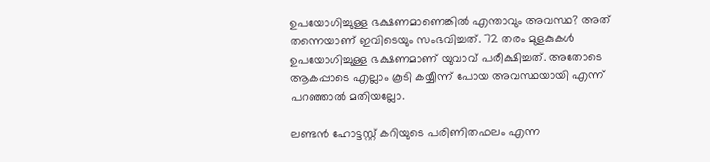ഉപയോഗിച്ചുള്ള ഭക്ഷണമാണെങ്കിൽ‌ എന്താവും അവസ്ഥ? അത് തന്നെയാണ് ഇവിടെയും സംഭവിച്ചത്. 72 തരം മുളകുകൾ ഉപയോഗിച്ചുള്ള ഭക്ഷണമാണ് യുവാവ് പരീക്ഷിച്ചത്. അതോടെ ആകപ്പാടെ എല്ലാം കൂടി കയ്യീന്ന് പോയ അവസ്ഥയായി എന്ന് പറഞ്ഞാൽ മതിയല്ലോ.

ലണ്ടൻ ഹോട്ടസ്റ്റ് കറിയുടെ പരിണിതഫലം എന്ന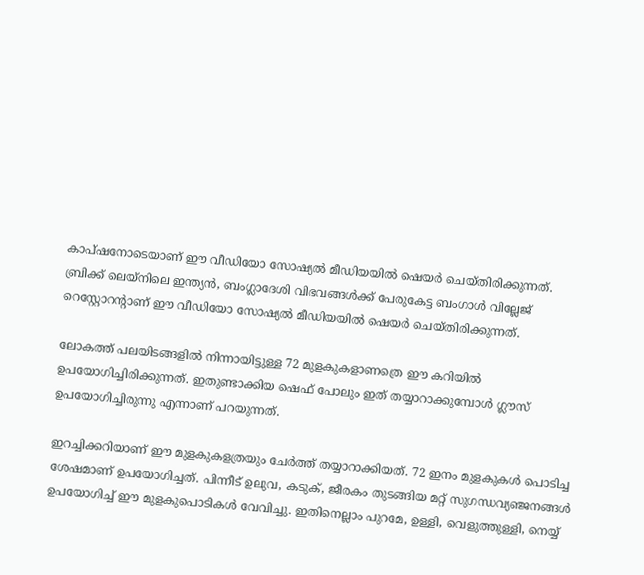കാപ്ഷനോടെയാണ് ഈ വീഡിയോ സോഷ്യൽ മീഡിയയിൽ ഷെയർ ചെയ്തിരിക്കുന്നത്. ബ്രിക്ക് ലെയ്‌നിലെ ഇന്ത്യൻ, ബംഗ്ലാദേശി വിഭവങ്ങൾക്ക് പേരുകേട്ട ബംഗാൾ വില്ലേജ് റെസ്റ്റോറന്റാണ് ഈ വീഡിയോ സോഷ്യൽ മീഡിയയിൽ ഷെയർ ചെയ്തിരിക്കുന്നത്.

ലോകത്ത് പലയിടങ്ങളിൽ നിന്നായിട്ടുള്ള 72 മുളകുകളാണത്രെ ഈ കറിയിൽ ഉപയോഗിച്ചിരിക്കുന്നത്. ഇതുണ്ടാക്കിയ ഷെഫ് പോലും ഇത് തയ്യാറാക്കുമ്പോൾ ഗ്ലൗസ് ഉപയോഗിച്ചിരുന്നു എന്നാണ് പറയുന്നത്.

ഇറച്ചിക്കറിയാണ് ഈ മുളകുകളത്രയും ചേർത്ത് തയ്യാറാക്കിയത്. 72 ഇനം മുളകുകൾ പൊടിച്ച ശേഷമാണ് ഉപയോഗിച്ചത്. പിന്നീട് ഉലുവ, കടുക്, ജീരകം തുടങ്ങിയ മറ്റ് സുഗന്ധവ്യഞ്ജനങ്ങൾ ഉപയോഗിച്ച് ഈ മുളകുപൊടികൾ വേവിച്ചു. ഇതിനെല്ലാം പുറമേ, ഉള്ളി, വെളുത്തുള്ളി, നെയ്യ്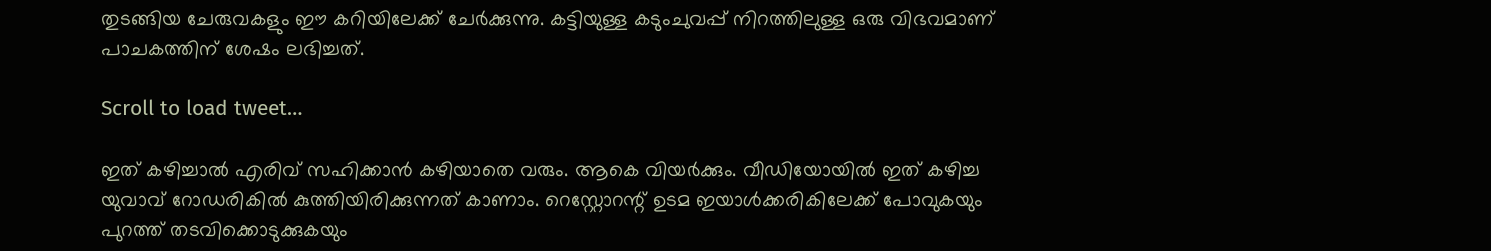തുടങ്ങിയ ചേരുവകളും ഈ കറിയിലേക്ക് ചേർക്കുന്നു. കട്ടിയുള്ള കടുംചുവപ്പ് നിറത്തിലുള്ള ഒരു വിഭവമാണ് പാചകത്തിന് ശേഷം ലഭിച്ചത്.

Scroll to load tweet…

ഇത് കഴിച്ചാൽ എരിവ് സഹിക്കാൻ കഴിയാതെ വരും. ആകെ വിയർക്കും. വീഡിയോയിൽ ഇത് കഴിച്ച യുവാവ് റോഡരികിൽ കുത്തിയിരിക്കുന്നത് കാണാം. റെസ്റ്റോറന്റ് ഉടമ ഇയാൾക്കരികിലേക്ക് പോവുകയും പുറത്ത് തടവിക്കൊടുക്കുകയും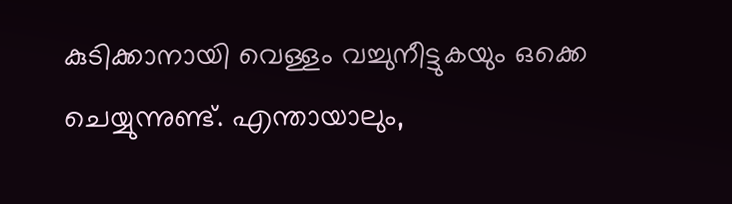കുടിക്കാനായി വെള്ളം വച്ചുനീട്ടുകയും ഒക്കെ ചെയ്യുന്നുണ്ട്. എന്തായാലും,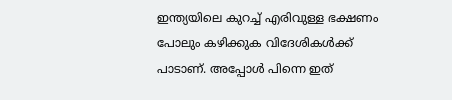ഇന്ത്യയിലെ കുറച്ച് എരിവുള്ള ഭക്ഷണം പോലും കഴിക്കുക വിദേശികൾക്ക് പാടാണ്. അപ്പോൾ പിന്നെ ഇത്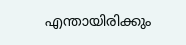എന്തായിരിക്കും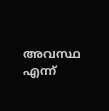അവസ്ഥ എന്ന്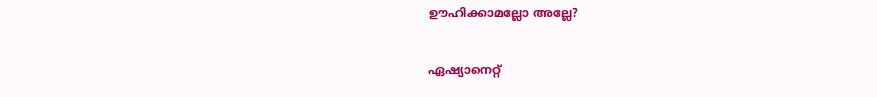ഊഹിക്കാമല്ലോ അല്ലേ?

ഏഷ്യാനെറ്റ്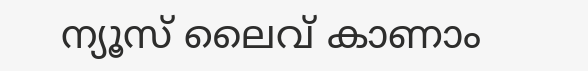ന്യൂസ് ലൈവ് കാണാം